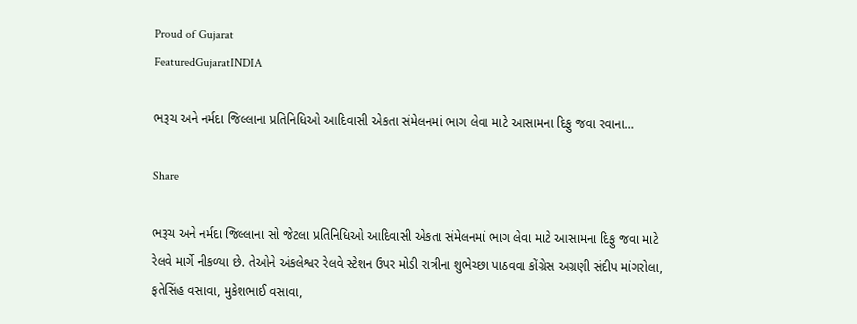Proud of Gujarat
FeaturedGujaratINDIA

ભરૂચ અને નર્મદા જિલ્લાના પ્રતિનિધિઓ આદિવાસી એકતા સંમેલનમાં ભાગ લેવા માટે આસામના દિફુ જવા રવાના…

Share

ભરૂચ અને નર્મદા જિલ્લાના સો જેટલા પ્રતિનિધિઓ આદિવાસી એકતા સંમેલનમાં ભાગ લેવા માટે આસામના દિફુ જવા માટે રેલવે માર્ગે નીકળ્યા છે. તેઓને અંકલેશ્વર રેલવે સ્ટેશન ઉપર મોડી રાત્રીના શુભેચ્છા પાઠવવા કોંગ્રેસ અગ્રણી સંદીપ માંગરોલા, ફતેસિંહ વસાવા, મુકેશભાઈ વસાવા,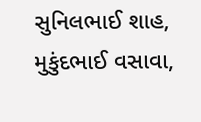સુનિલભાઈ શાહ, મુકુંદભાઈ વસાવા,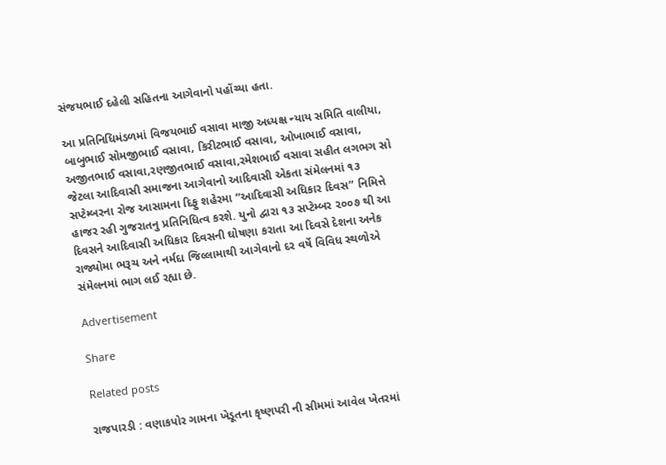સંજયભાઈ દહેલી સહિતના આગેવાનો પહોંચ્યા હતા.

આ પ્રતિનિધિમંડળમાં વિજયભાઈ વસાવા માજી અધ્યક્ષ ન્યાય સમિતિ વાલીયા, બાબુભાઈ સોમજીભાઈ વસાવા, કિરીટભાઈ વસાવા, ઓખાભાઈ વસાવા, અજીતભાઈ વસાવા,રણજીતભાઈ વસાવા,રમેશભાઈ વસાવા સહીત લગભગ સો જેટલા આદિવાસી સમાજના આગેવાનો આદિવાસી એકતા સંમેલનમાં ૧૩ સપ્ટેમ્બરના રોજ આસામના દિફુ શહેરમા “આદિવાસી અધિકાર દિવસ” નિમિત્તે હાજર રહી ગુજરાતનુ પ્રતિનિધિત્વ કરશે. યુનો દ્વારા ૧૩ સપ્ટેમ્બર ૨૦૦૭ થી આ દિવસને આદિવાસી અધિકાર દિવસની ઘોષણા કરાતા આ દિવસે દેશના અનેક રાજ્યોમા ભરૂચ અને નર્મદા જિલ્લામાથી આગેવાનો દર વર્ષે વિવિધ સ્થળોએ સંમેલનમાં ભાગ લઈ રહ્યા છે.

Advertisement

Share

Related posts

રાજપારડી : વણાકપોર ગામના ખેડૂતના કૃષ્ણપરી ની સીમમાં આવેલ ખેતરમાં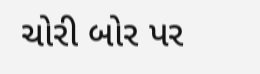ચોરી બોર પર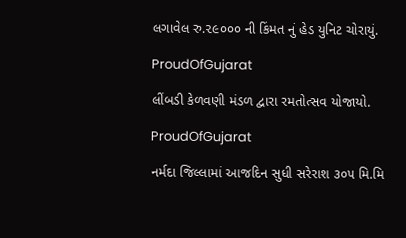લગાવેલ રુ.૨૯૦૦૦ ની કિંમત નું હેડ યુનિટ ચોરાયું.

ProudOfGujarat

લીંબડી કેળવણી મંડળ દ્વારા રમતોત્સવ યોજાયો.

ProudOfGujarat

નર્મદા જિલ્લામાં આજદિન સુધી સરેરાશ ૩૦૫ મિ.મિ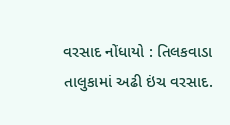વરસાદ નોંધાયો : તિલકવાડા તાલુકામાં અઢી ઇંચ વરસાદ.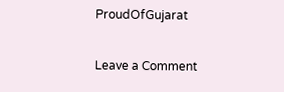ProudOfGujarat

Leave a Comment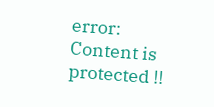error: Content is protected !!